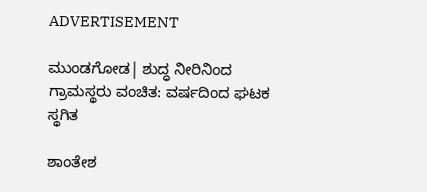ADVERTISEMENT

ಮುಂಡಗೋಡ| ಶುದ್ಧ ನೀರಿನಿಂದ ಗ್ರಾಮಸ್ಥರು ವಂಚಿತ: ವರ್ಷದಿಂದ ಘಟಕ ಸ್ಥಗಿತ

ಶಾಂತೇಶ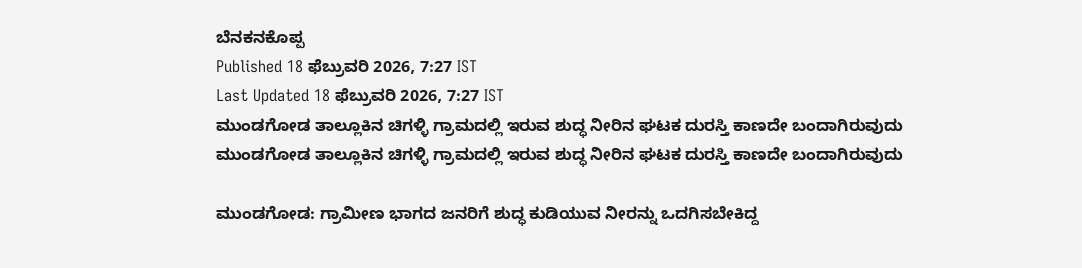ಬೆನಕನಕೊಪ್ಪ
Published 18 ಫೆಬ್ರುವರಿ 2026, 7:27 IST
Last Updated 18 ಫೆಬ್ರುವರಿ 2026, 7:27 IST
ಮುಂಡಗೋಡ ತಾಲ್ಲೂಕಿನ ಚಿಗಳ್ಳಿ ಗ್ರಾಮದಲ್ಲಿ ಇರುವ ಶುದ್ಧ ನೀರಿನ ಘಟಕ ದುರಸ್ತಿ ಕಾಣದೇ ಬಂದಾಗಿರುವುದು
ಮುಂಡಗೋಡ ತಾಲ್ಲೂಕಿನ ಚಿಗಳ್ಳಿ ಗ್ರಾಮದಲ್ಲಿ ಇರುವ ಶುದ್ಧ ನೀರಿನ ಘಟಕ ದುರಸ್ತಿ ಕಾಣದೇ ಬಂದಾಗಿರುವುದು

ಮುಂಡಗೋಡ: ಗ್ರಾಮೀಣ ಭಾಗದ ಜನರಿಗೆ ಶುದ್ಧ ಕುಡಿಯುವ ನೀರನ್ನು ಒದಗಿಸಬೇಕಿದ್ದ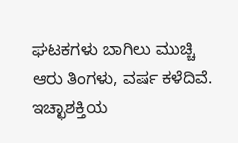ಘಟಕಗಳು ಬಾಗಿಲು ಮುಚ್ಚಿ ಆರು ತಿಂಗಳು, ವರ್ಷ ಕಳೆದಿವೆ. ಇಚ್ಛಾಶಕ್ತಿಯ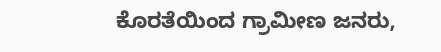ಕೊರತೆಯಿಂದ ಗ್ರಾಮೀಣ ಜನರು,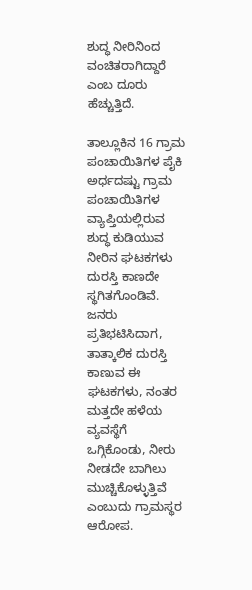ಶುದ್ಧ ನೀರಿನಿಂದ ವಂಚಿತರಾಗಿದ್ದಾರೆ ಎಂಬ ದೂರು ಹೆಚ್ಚುತ್ತಿದೆ.

ತಾಲ್ಲೂಕಿನ 16 ಗ್ರಾಮ ಪಂಚಾಯಿತಿಗಳ ಪೈಕಿ ಅರ್ಧದಷ್ಟು ಗ್ರಾಮ ಪಂಚಾಯಿತಿಗಳ ವ್ಯಾಪ್ತಿಯಲ್ಲಿರುವ ಶುದ್ಧ ಕುಡಿಯುವ ನೀರಿನ ಘಟಕಗಳು ದುರಸ್ತಿ ಕಾಣದೇ ಸ್ಥಗಿತಗೊಂಡಿವೆ. ಜನರು ಪ್ರತಿಭಟಿಸಿದಾಗ, ತಾತ್ಕಾಲಿಕ ದುರಸ್ತಿ ಕಾಣುವ ಈ ಘಟಕಗಳು, ನಂತರ ಮತ್ತದೇ ಹಳೆಯ ವ್ಯವಸ್ಥೆಗೆ ಒಗ್ಗಿಕೊಂಡು, ನೀರು ನೀಡದೇ ಬಾಗಿಲು ಮುಚ್ಚಿಕೊಳ್ಳುತ್ತಿವೆ ಎಂಬುದು ಗ್ರಾಮಸ್ಥರ ಆರೋಪ.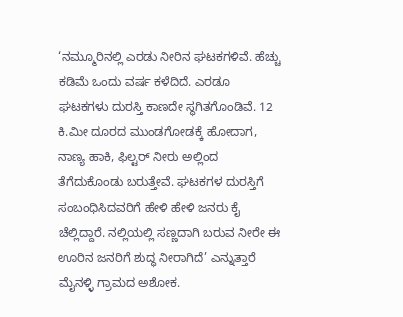‘ನಮ್ಮೂರಿನಲ್ಲಿ ಎರಡು ನೀರಿನ ಘಟಕಗಳಿವೆ. ಹೆಚ್ಚು ಕಡಿಮೆ ಒಂದು ವರ್ಷ ಕಳೆದಿದೆ. ಎರಡೂ ಘಟಕಗಳು ದುರಸ್ತಿ ಕಾಣದೇ ಸ್ಥಗಿತಗೊಂಡಿವೆ. 12 ಕಿ.ಮೀ ದೂರದ ಮುಂಡಗೋಡಕ್ಕೆ ಹೋದಾಗ, ನಾಣ್ಯ ಹಾಕಿ, ಫಿಲ್ಟರ್‌ ನೀರು ಅಲ್ಲಿಂದ ತೆಗೆದುಕೊಂಡು ಬರುತ್ತೇವೆ. ಘಟಕಗಳ ದುರಸ್ತಿಗೆ ಸಂಬಂಧಿಸಿದವರಿಗೆ ಹೇಳಿ ಹೇಳಿ ಜನರು ಕೈ ಚೆಲ್ಲಿದ್ದಾರೆ. ನಲ್ಲಿಯಲ್ಲಿ ಸಣ್ಣದಾಗಿ ಬರುವ ನೀರೇ ಈ ಊರಿನ ಜನರಿಗೆ ಶುದ್ಧ ನೀರಾಗಿದೆ’ ಎನ್ನುತ್ತಾರೆ ಮೈನಳ್ಳಿ ಗ್ರಾಮದ ಅಶೋಕ.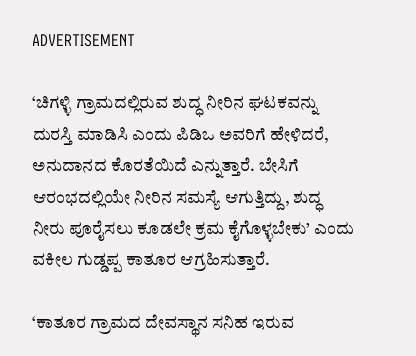ADVERTISEMENT

‘ಚಿಗಳ್ಳಿ ಗ್ರಾಮದಲ್ಲಿರುವ ಶುದ್ಧ ನೀರಿನ ಘಟಕವನ್ನು ದುರಸ್ತಿ ಮಾಡಿಸಿ ಎಂದು ಪಿಡಿಒ ಅವರಿಗೆ ಹೇಳಿದರೆ, ಅನುದಾನದ ಕೊರತೆಯಿದೆ ಎನ್ನುತ್ತಾರೆ. ಬೇಸಿಗೆ ಆರಂಭದಲ್ಲಿಯೇ ನೀರಿನ ಸಮಸ್ಯೆ ಆಗುತ್ತಿದ್ದು, ಶುದ್ಧ ನೀರು ಪೂರೈಸಲು ಕೂಡಲೇ ಕ್ರಮ ಕೈಗೊಳ್ಳಬೇಕು’ ಎಂದು ವಕೀಲ ಗುಡ್ಡಪ್ಪ ಕಾತೂರ ಆಗ್ರಹಿಸುತ್ತಾರೆ.

‘ಕಾತೂರ ಗ್ರಾಮದ ದೇವಸ್ಥಾನ ಸನಿಹ ಇರುವ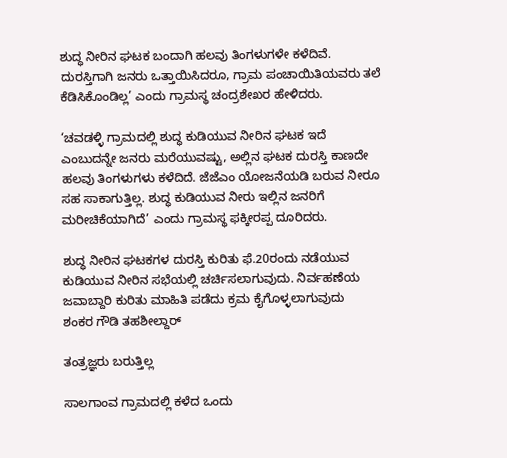ಶುದ್ಧ ನೀರಿನ ಘಟಕ ಬಂದಾಗಿ ಹಲವು ತಿಂಗಳುಗಳೇ ಕಳೆದಿವೆ. ದುರಸ್ತಿಗಾಗಿ ಜನರು ಒತ್ತಾಯಿಸಿದರೂ, ಗ್ರಾಮ ಪಂಚಾಯಿತಿಯವರು ತಲೆ ಕೆಡಿಸಿಕೊಂಡಿಲ್ಲ’ ಎಂದು ಗ್ರಾಮಸ್ಥ ಚಂದ್ರಶೇಖರ ಹೇಳಿದರು.

‘ಚವಡಳ್ಳಿ ಗ್ರಾಮದಲ್ಲಿ ಶುದ್ಧ ಕುಡಿಯುವ ನೀರಿನ ಘಟಕ ಇದೆ ಎಂಬುದನ್ನೇ ಜನರು ಮರೆಯುವಷ್ಟು, ಅಲ್ಲಿನ ಘಟಕ ದುರಸ್ತಿ ಕಾಣದೇ ಹಲವು ತಿಂಗಳುಗಳು ಕಳೆದಿದೆ. ಜೆಜೆಎಂ ಯೋಜನೆಯಡಿ ಬರುವ ನೀರೂ ಸಹ ಸಾಕಾಗುತ್ತಿಲ್ಲ. ಶುದ್ಧ ಕುಡಿಯುವ ನೀರು ಇಲ್ಲಿನ ಜನರಿಗೆ ಮರೀಚಿಕೆಯಾಗಿದೆ’ ಎಂದು ಗ್ರಾಮಸ್ಥ ಫಕ್ಕೀರಪ್ಪ ದೂರಿದರು.

ಶುದ್ಧ ನೀರಿನ ಘಟಕಗಳ ದುರಸ್ತಿ ಕುರಿತು ಫೆ.20ರಂದು ನಡೆಯುವ ಕುಡಿಯುವ ನೀರಿನ ಸಭೆಯಲ್ಲಿ ಚರ್ಚಿಸಲಾಗುವುದು. ನಿರ್ವಹಣೆಯ ಜವಾಬ್ದಾರಿ ಕುರಿತು ಮಾಹಿತಿ ಪಡೆದು ಕ್ರಮ ಕೈಗೊಳ್ಳಲಾಗುವುದು
ಶಂಕರ ಗೌಡಿ ತಹಶೀಲ್ದಾರ್‌

ತಂತ್ರಜ್ಞರು ಬರುತ್ತಿಲ್ಲ

ಸಾಲಗಾಂವ ಗ್ರಾಮದಲ್ಲಿ ಕಳೆದ ಒಂದು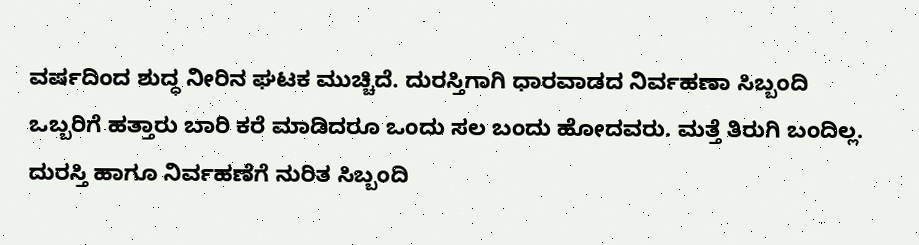ವರ್ಷದಿಂದ ಶುದ್ಧ ನೀರಿನ ಘಟಕ ಮುಚ್ಚಿದೆ. ದುರಸ್ತಿಗಾಗಿ ಧಾರವಾಡದ ನಿರ್ವಹಣಾ ಸಿಬ್ಬಂದಿ ಒಬ್ಬರಿಗೆ ಹತ್ತಾರು ಬಾರಿ ಕರೆ ಮಾಡಿದರೂ ಒಂದು ಸಲ ಬಂದು ಹೋದವರು. ಮತ್ತೆ ತಿರುಗಿ ಬಂದಿಲ್ಲ. ದುರಸ್ತಿ ಹಾಗೂ ನಿರ್ವಹಣೆಗೆ ನುರಿತ ಸಿಬ್ಬಂದಿ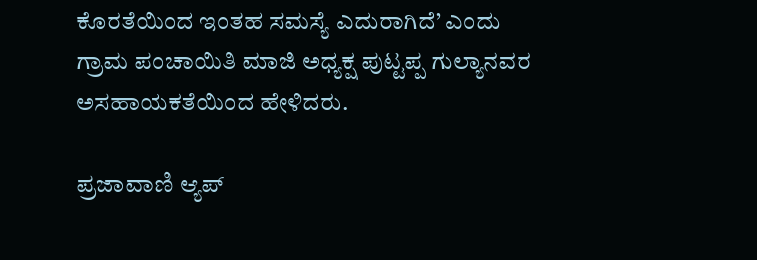ಕೊರತೆಯಿಂದ ಇಂತಹ ಸಮಸ್ಯೆ ಎದುರಾಗಿದೆ’ ಎಂದು ಗ್ರಾಮ ಪಂಚಾಯಿತಿ ಮಾಜಿ ಅಧ್ಯಕ್ಷ ಪುಟ್ಟಪ್ಪ ಗುಲ್ಯಾನವರ ಅಸಹಾಯಕತೆಯಿಂದ ಹೇಳಿದರು.

ಪ್ರಜಾವಾಣಿ ಆ್ಯಪ್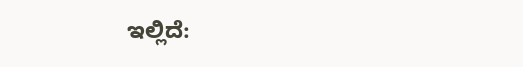ಇಲ್ಲಿದೆ: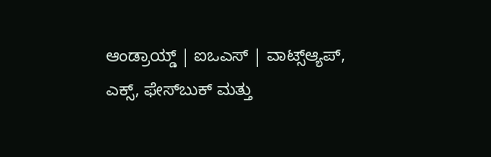ಆಂಡ್ರಾಯ್ಡ್ | ಐಒಎಸ್ | ವಾಟ್ಸ್ಆ್ಯಪ್, ಎಕ್ಸ್, ಫೇಸ್‌ಬುಕ್ ಮತ್ತು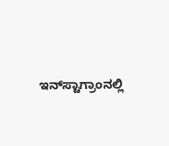ಇನ್‌ಸ್ಟಾಗ್ರಾಂನಲ್ಲಿ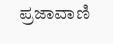ಪ್ರಜಾವಾಣಿ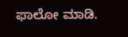ಫಾಲೋ ಮಾಡಿ.